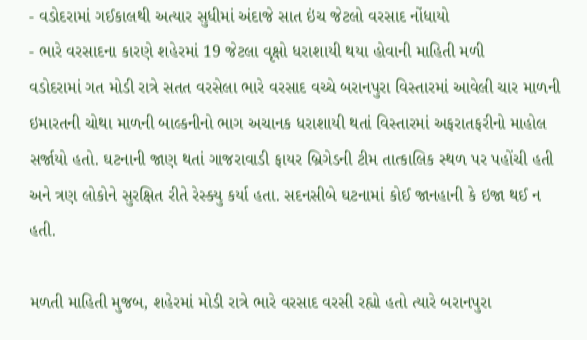- વડોદરામાં ગઈકાલથી અત્યાર સુધીમાં અંદાજે સાત ઇંચ જેટલો વરસાદ નોંધાયો
- ભારે વરસાદના કારણે શહેરમાં 19 જેટલા વૃક્ષો ધરાશાયી થયા હોવાની માહિતી મળી
વડોદરામાં ગત મોડી રાત્રે સતત વરસેલા ભારે વરસાદ વચ્ચે બરાનપુરા વિસ્તારમાં આવેલી ચાર માળની ઇમારતની ચોથા માળની બાલ્કનીનો ભાગ અચાનક ધરાશાયી થતાં વિસ્તારમાં અફરાતફરીનો માહોલ સર્જાયો હતો. ઘટનાની જાણ થતાં ગાજરાવાડી ફાયર બ્રિગેડની ટીમ તાત્કાલિક સ્થળ પર પહોંચી હતી અને ત્રણ લોકોને સુરક્ષિત રીતે રેસ્ક્યુ કર્યા હતા. સદનસીબે ઘટનામાં કોઈ જાનહાની કે ઇજા થઈ ન હતી.

મળતી માહિતી મુજબ, શહેરમાં મોડી રાત્રે ભારે વરસાદ વરસી રહ્યો હતો ત્યારે બરાનપુરા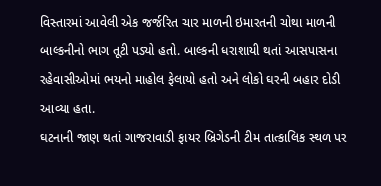વિસ્તારમાં આવેલી એક જર્જરિત ચાર માળની ઇમારતની ચોથા માળની બાલ્કનીનો ભાગ તૂટી પડ્યો હતો. બાલ્કની ધરાશાયી થતાં આસપાસના રહેવાસીઓમાં ભયનો માહોલ ફેલાયો હતો અને લોકો ઘરની બહાર દોડી આવ્યા હતા.
ઘટનાની જાણ થતાં ગાજરાવાડી ફાયર બ્રિગેડની ટીમ તાત્કાલિક સ્થળ પર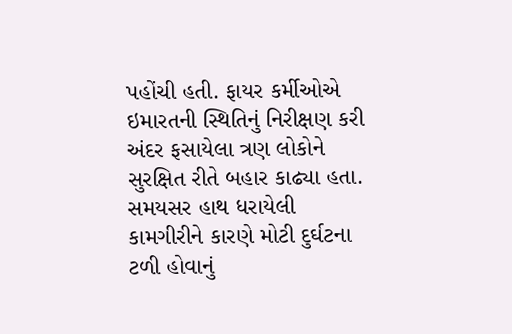પહોંચી હતી. ફાયર કર્મીઓએ ઇમારતની સ્થિતિનું નિરીક્ષણ કરી અંદર ફસાયેલા ત્રણ લોકોને સુરક્ષિત રીતે બહાર કાઢ્યા હતા. સમયસર હાથ ધરાયેલી કામગીરીને કારણે મોટી દુર્ઘટના ટળી હોવાનું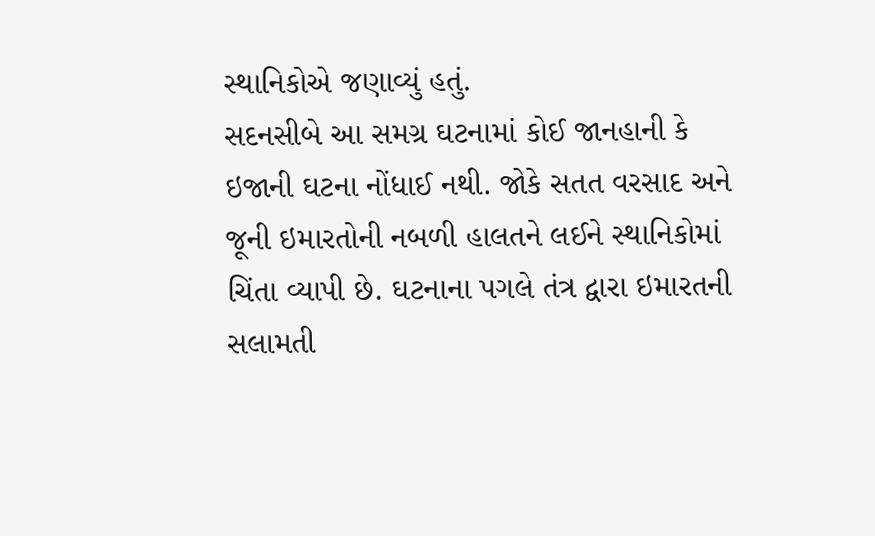સ્થાનિકોએ જણાવ્યું હતું.
સદનસીબે આ સમગ્ર ઘટનામાં કોઈ જાનહાની કે ઇજાની ઘટના નોંધાઈ નથી. જોકે સતત વરસાદ અને જૂની ઇમારતોની નબળી હાલતને લઈને સ્થાનિકોમાં ચિંતા વ્યાપી છે. ઘટનાના પગલે તંત્ર દ્વારા ઇમારતની સલામતી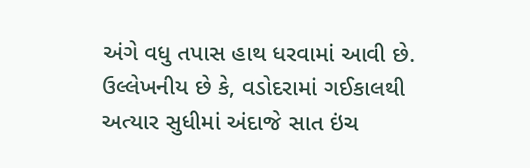અંગે વધુ તપાસ હાથ ધરવામાં આવી છે.
ઉલ્લેખનીય છે કે, વડોદરામાં ગઈકાલથી અત્યાર સુધીમાં અંદાજે સાત ઇંચ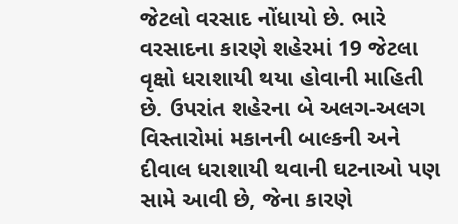જેટલો વરસાદ નોંધાયો છે. ભારે વરસાદના કારણે શહેરમાં 19 જેટલા વૃક્ષો ધરાશાયી થયા હોવાની માહિતી છે. ઉપરાંત શહેરના બે અલગ-અલગ વિસ્તારોમાં મકાનની બાલ્કની અને દીવાલ ધરાશાયી થવાની ઘટનાઓ પણ સામે આવી છે, જેના કારણે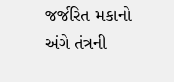જર્જરિત મકાનો અંગે તંત્રની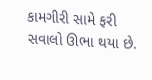કામગીરી સામે ફરી સવાલો ઊભા થયા છે.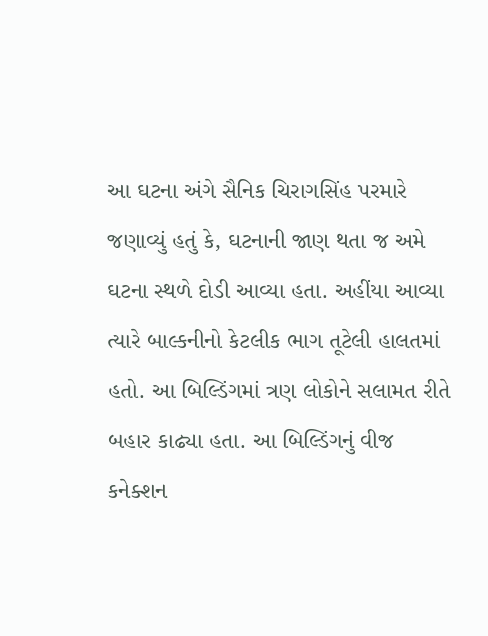આ ઘટના અંગે સૈનિક ચિરાગસિંહ પરમારે જણાવ્યું હતું કે, ઘટનાની જાણ થતા જ અમે ઘટના સ્થળે દોડી આવ્યા હતા. અહીંયા આવ્યા ત્યારે બાલ્કનીનો કેટલીક ભાગ તૂટેલી હાલતમાં હતો. આ બિલ્ડિંગમાં ત્રણ લોકોને સલામત રીતે બહાર કાઢ્યા હતા. આ બિલ્ડિંગનું વીજ કનેક્શન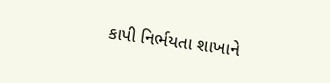કાપી નિર્ભયતા શાખાને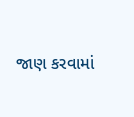જાણ કરવામાં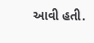આવી હતી.